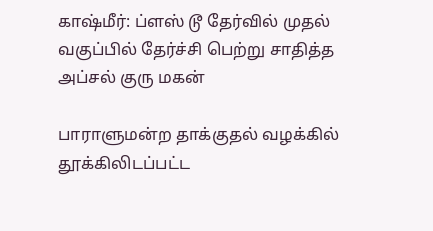காஷ்மீர்: ப்ளஸ் டூ தேர்வில் முதல் வகுப்பில் தேர்ச்சி பெற்று சாதித்த அப்சல் குரு மகன்

பாராளுமன்ற தாக்குதல் வழக்கில் தூக்கிலிடப்பட்ட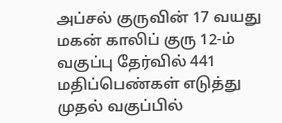அப்சல் குருவின் 17 வயது மகன் காலிப் குரு 12-ம் வகுப்பு தேர்வில் 441 மதிப்பெண்கள் எடுத்து முதல் வகுப்பில்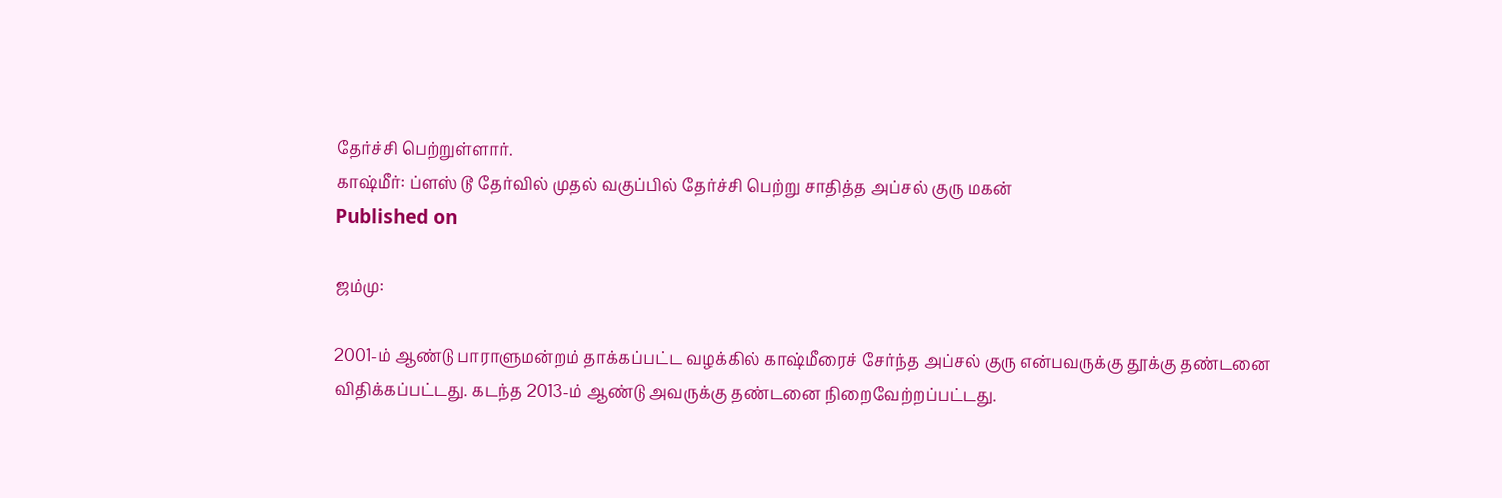தேர்ச்சி பெற்றுள்ளார்.
காஷ்மீர்: ப்ளஸ் டூ தேர்வில் முதல் வகுப்பில் தேர்ச்சி பெற்று சாதித்த அப்சல் குரு மகன்
Published on

ஜம்மு:

2001-ம் ஆண்டு பாராளுமன்றம் தாக்கப்பட்ட வழக்கில் காஷ்மீரைச் சேர்ந்த அப்சல் குரு என்பவருக்கு தூக்கு தண்டனை விதிக்கப்பட்டது. கடந்த 2013-ம் ஆண்டு அவருக்கு தண்டனை நிறைவேற்றப்பட்டது.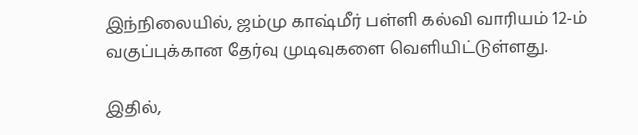இந்நிலையில், ஜம்மு காஷ்மீர் பள்ளி கல்வி வாரியம் 12-ம் வகுப்புக்கான தேர்வு முடிவுகளை வெளியிட்டுள்ளது.

இதில்,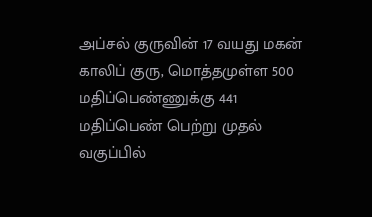அப்சல் குருவின் 17 வயது மகன் காலிப் குரு, மொத்தமுள்ள 500 மதிப்பெண்ணுக்கு 441 மதிப்பெண் பெற்று முதல் வகுப்பில்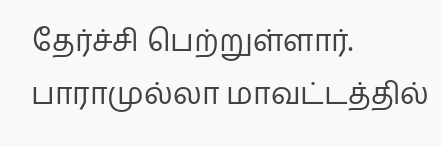தேர்ச்சி பெற்றுள்ளார். பாராமுல்லா மாவட்டத்தில்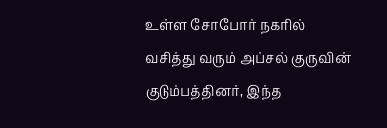உள்ள சோபோர் நகரில் வசித்து வரும் அப்சல் குருவின் குடும்பத்தினர், இந்த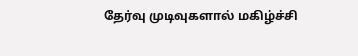தேர்வு முடிவுகளால் மகிழ்ச்சி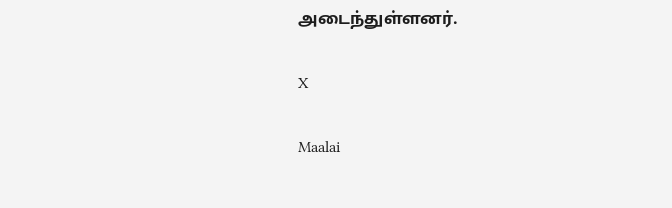அடைந்துள்ளனர்.

X

Maalai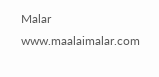Malar
www.maalaimalar.com